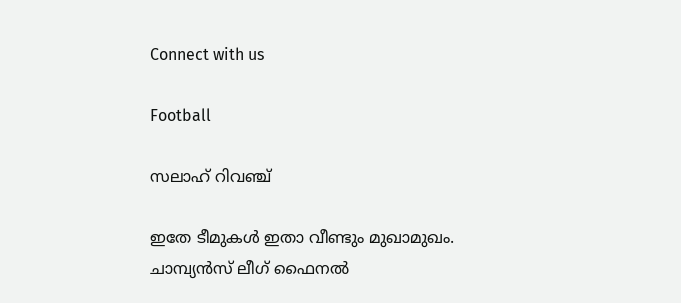Connect with us

Football

സലാഹ് റിവഞ്ച്‌

ഇതേ ടീമുകള്‍ ഇതാ വീണ്ടും മുഖാമുഖം. ചാമ്പ്യന്‍സ് ലീഗ് ഫൈനല്‍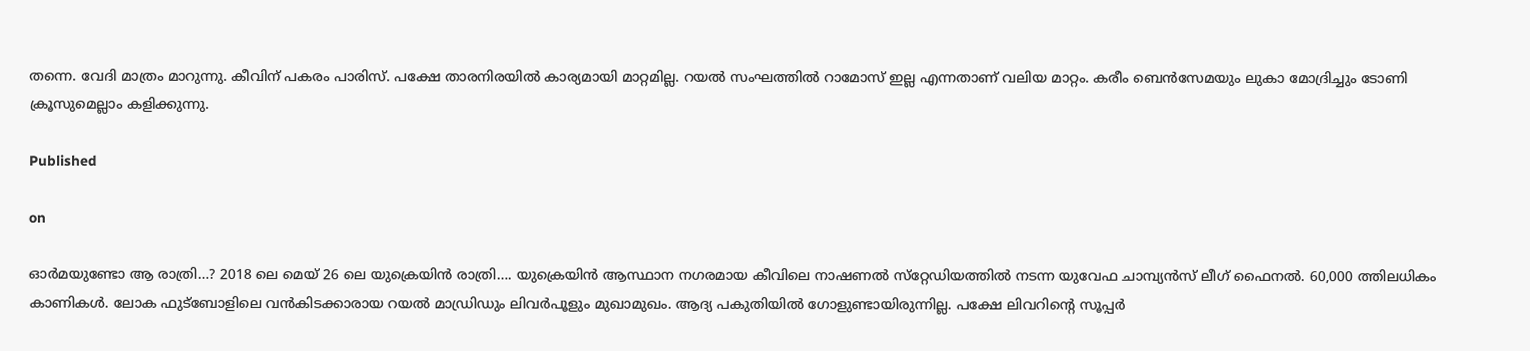തന്നെ. വേദി മാത്രം മാറുന്നു. കീവിന് പകരം പാരിസ്. പക്ഷേ താരനിരയില്‍ കാര്യമായി മാറ്റമില്ല. റയല്‍ സംഘത്തില്‍ റാമോസ് ഇല്ല എന്നതാണ് വലിയ മാറ്റം. കരീം ബെന്‍സേമയും ലുകാ മോദ്രിച്ചും ടോണി ക്രൂസുമെല്ലാം കളിക്കുന്നു.

Published

on

ഓര്‍മയുണ്ടോ ആ രാത്രി…? 2018 ലെ മെയ് 26 ലെ യുക്രെയിന്‍ രാത്രി…. യുക്രെയിന്‍ ആസ്ഥാന നഗരമായ കീവിലെ നാഷണല്‍ സ്‌റ്റേഡിയത്തില്‍ നടന്ന യുവേഫ ചാമ്പ്യന്‍സ് ലീഗ് ഫൈനല്‍. 60,000 ത്തിലധികം കാണികള്‍. ലോക ഫുട്‌ബോളിലെ വന്‍കിടക്കാരായ റയല്‍ മാഡ്രിഡും ലിവര്‍പൂളും മുഖാമുഖം. ആദ്യ പകുതിയില്‍ ഗോളുണ്ടായിരുന്നില്ല. പക്ഷേ ലിവറിന്റെ സൂപ്പര്‍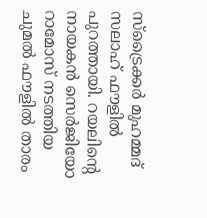സ്‌ട്രൈക്കര്‍ മുഹമ്മദ് സലാഹ് ഫൗളില്‍ പുറത്തായി. റയലിന്റെ നായകന്‍ സെര്‍ജിയോ റാമോസ് നടത്തിയ ചുമല്‍ ഫൗളില്‍ താരം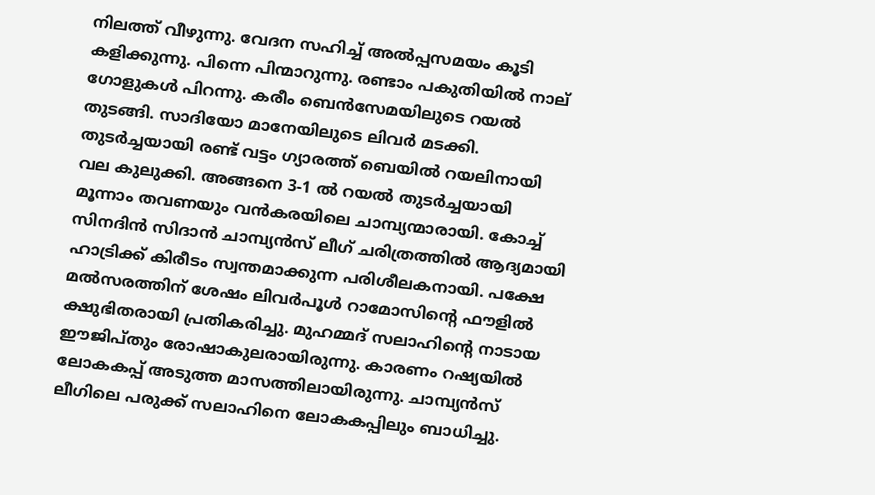നിലത്ത് വീഴുന്നു. വേദന സഹിച്ച് അല്‍പ്പസമയം കൂടി കളിക്കുന്നു. പിന്നെ പിന്മാറുന്നു. രണ്ടാം പകുതിയില്‍ നാല് ഗോളുകള്‍ പിറന്നു. കരീം ബെന്‍സേമയിലുടെ റയല്‍ തുടങ്ങി. സാദിയോ മാനേയിലുടെ ലിവര്‍ മടക്കി. തുടര്‍ച്ചയായി രണ്ട് വട്ടം ഗ്യാരത്ത് ബെയില്‍ റയലിനായി വല കുലുക്കി. അങ്ങനെ 3-1 ല്‍ റയല്‍ തുടര്‍ച്ചയായി മൂന്നാം തവണയും വന്‍കരയിലെ ചാമ്പ്യന്മാരായി. കോച്ച് സിനദിന്‍ സിദാന്‍ ചാമ്പ്യന്‍സ് ലീഗ് ചരിത്രത്തില്‍ ആദ്യമായി ഹാട്രിക്ക് കിരീടം സ്വന്തമാക്കുന്ന പരിശീലകനായി. പക്ഷേ മല്‍സരത്തിന് ശേഷം ലിവര്‍പൂള്‍ റാമോസിന്റെ ഫൗളില്‍ ക്ഷുഭിതരായി പ്രതികരിച്ചു. മുഹമ്മദ് സലാഹിന്റെ നാടായ ഈജിപ്തും രോഷാകുലരായിരുന്നു. കാരണം റഷ്യയില്‍ ലോകകപ്പ് അടുത്ത മാസത്തിലായിരുന്നു. ചാമ്പ്യന്‍സ് ലീഗിലെ പരുക്ക് സലാഹിനെ ലോകകപ്പിലും ബാധിച്ചു.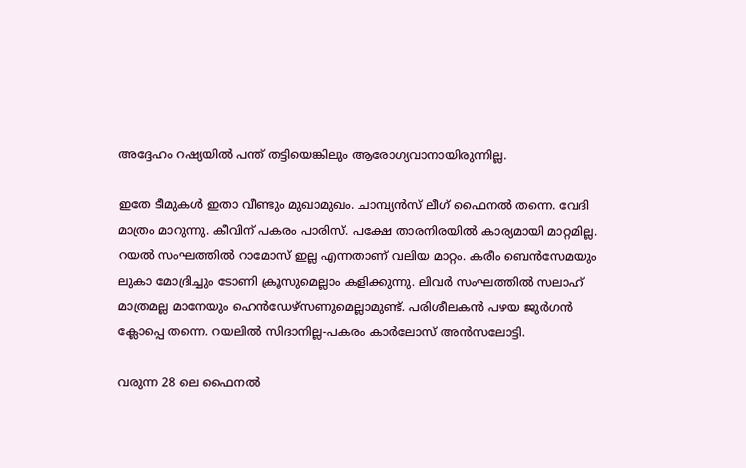അദ്ദേഹം റഷ്യയില്‍ പന്ത് തട്ടിയെങ്കിലും ആരോഗ്യവാനായിരുന്നില്ല.

ഇതേ ടീമുകള്‍ ഇതാ വീണ്ടും മുഖാമുഖം. ചാമ്പ്യന്‍സ് ലീഗ് ഫൈനല്‍ തന്നെ. വേദി മാത്രം മാറുന്നു. കീവിന് പകരം പാരിസ്. പക്ഷേ താരനിരയില്‍ കാര്യമായി മാറ്റമില്ല. റയല്‍ സംഘത്തില്‍ റാമോസ് ഇല്ല എന്നതാണ് വലിയ മാറ്റം. കരീം ബെന്‍സേമയും ലുകാ മോദ്രിച്ചും ടോണി ക്രൂസുമെല്ലാം കളിക്കുന്നു. ലിവര്‍ സംഘത്തില്‍ സലാഹ് മാത്രമല്ല മാനേയും ഹെന്‍ഡേഴ്‌സണുമെല്ലാമുണ്ട്. പരിശീലകന്‍ പഴയ ജുര്‍ഗന്‍ ക്ലോപ്പെ തന്നെ. റയലില്‍ സിദാനില്ല-പകരം കാര്‍ലോസ് അന്‍സലോട്ടി.

വരുന്ന 28 ലെ ഫൈനല്‍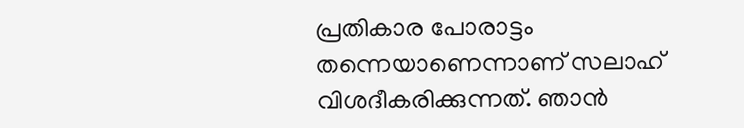പ്രതികാര പോരാട്ടം തന്നെയാണെന്നാണ് സലാഹ് വിശദീകരിക്കുന്നത്. ഞാന്‍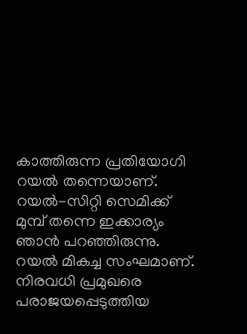കാത്തിരുന്ന പ്രതിയോഗി റയല്‍ തന്നെയാണ്. റയല്‍-സിറ്റി സെമിക്ക് മുമ്പ് തന്നെ ഇക്കാര്യം ഞാന്‍ പറഞ്ഞിരുന്നു. റയല്‍ മികച്ച സംഘമാണ്. നിരവധി പ്രമുഖരെ പരാജയപ്പെടുത്തിയ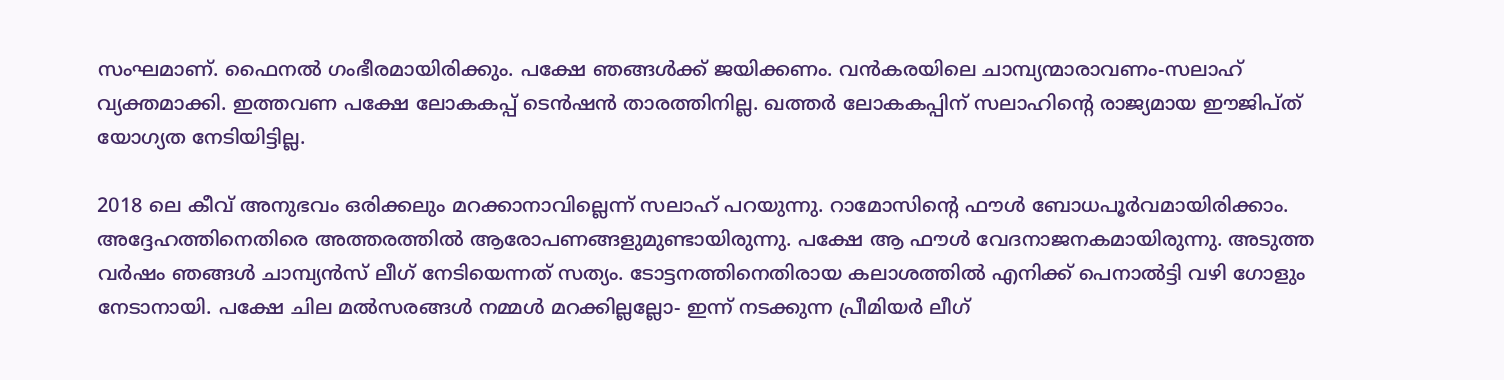സംഘമാണ്. ഫൈനല്‍ ഗംഭീരമായിരിക്കും. പക്ഷേ ഞങ്ങള്‍ക്ക് ജയിക്കണം. വന്‍കരയിലെ ചാമ്പ്യന്മാരാവണം-സലാഹ് വ്യക്തമാക്കി. ഇത്തവണ പക്ഷേ ലോകകപ്പ് ടെന്‍ഷന്‍ താരത്തിനില്ല. ഖത്തര്‍ ലോകകപ്പിന് സലാഹിന്റെ രാജ്യമായ ഈജിപ്ത് യോഗ്യത നേടിയിട്ടില്ല.

2018 ലെ കീവ് അനുഭവം ഒരിക്കലും മറക്കാനാവില്ലെന്ന് സലാഹ് പറയുന്നു. റാമോസിന്റെ ഫൗള്‍ ബോധപൂര്‍വമായിരിക്കാം. അദ്ദേഹത്തിനെതിരെ അത്തരത്തില്‍ ആരോപണങ്ങളുമുണ്ടായിരുന്നു. പക്ഷേ ആ ഫൗള്‍ വേദനാജനകമായിരുന്നു. അടുത്ത വര്‍ഷം ഞങ്ങള്‍ ചാമ്പ്യന്‍സ് ലീഗ് നേടിയെന്നത് സത്യം. ടോട്ടനത്തിനെതിരായ കലാശത്തില്‍ എനിക്ക് പെനാല്‍ട്ടി വഴി ഗോളും നേടാനായി. പക്ഷേ ചില മല്‍സരങ്ങള്‍ നമ്മള്‍ മറക്കില്ലല്ലോ- ഇന്ന് നടക്കുന്ന പ്രീമിയര്‍ ലീഗ്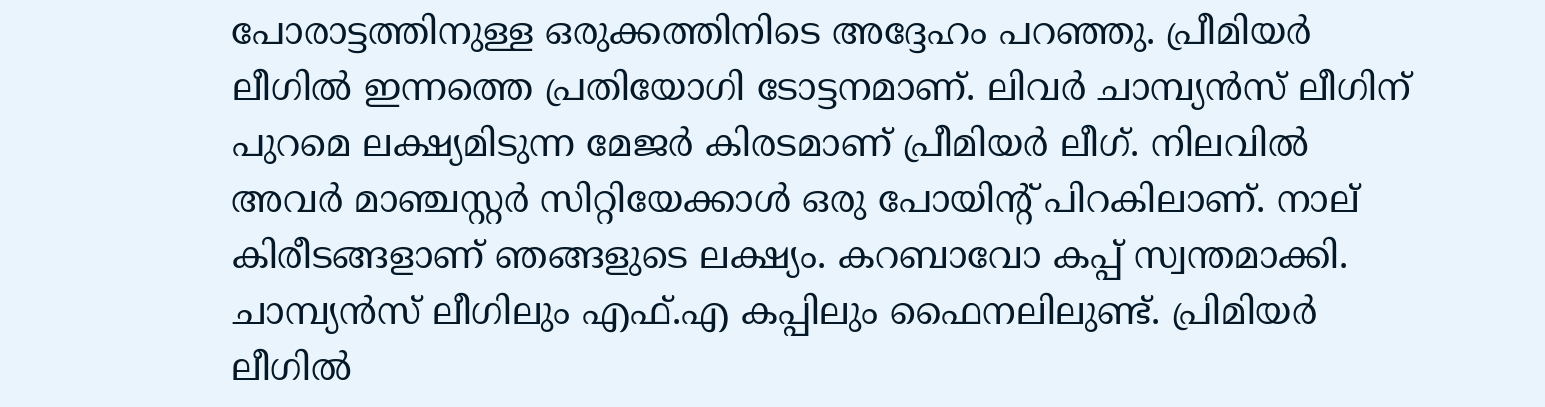പോരാട്ടത്തിനുള്ള ഒരുക്കത്തിനിടെ അദ്ദേഹം പറഞ്ഞു. പ്രീമിയര്‍ ലീഗില്‍ ഇന്നത്തെ പ്രതിയോഗി ടോട്ടനമാണ്. ലിവര്‍ ചാമ്പ്യന്‍സ് ലീഗിന് പുറമെ ലക്ഷ്യമിടുന്ന മേജര്‍ കിരടമാണ് പ്രീമിയര്‍ ലീഗ്. നിലവില്‍ അവര്‍ മാഞ്ചസ്റ്റര്‍ സിറ്റിയേക്കാള്‍ ഒരു പോയിന്റ് പിറകിലാണ്. നാല് കിരീടങ്ങളാണ് ഞങ്ങളുടെ ലക്ഷ്യം. കറബാവോ കപ്പ് സ്വന്തമാക്കി. ചാമ്പ്യന്‍സ് ലീഗിലും എഫ്.എ കപ്പിലും ഫൈനലിലുണ്ട്. പ്രിമിയര്‍ ലീഗില്‍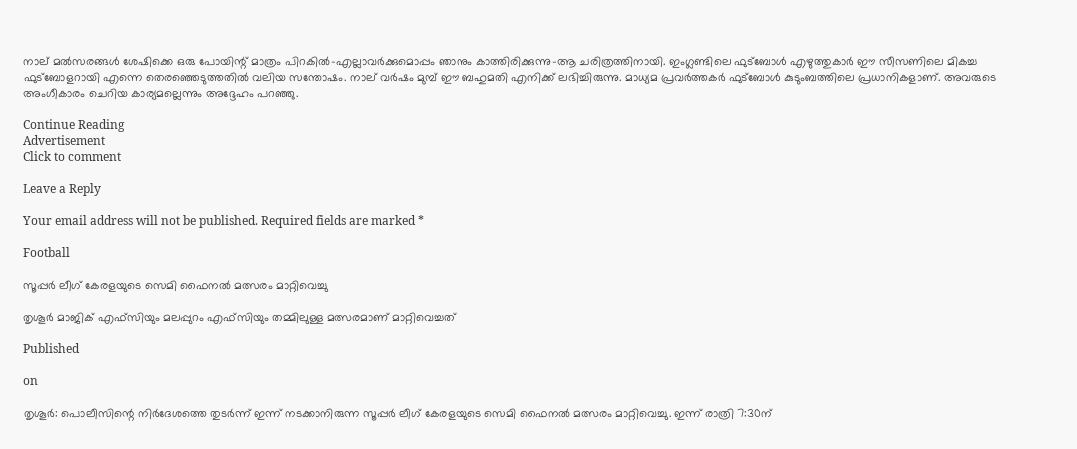നാല് മല്‍സരങ്ങള്‍ ശേഷിക്കെ ഒരു പോയിന്റ് മാത്രം പിറകില്‍-എല്ലാവര്‍ക്കുമൊപ്പം ഞാനും കാത്തിരിക്കുന്നു-ആ ചരിത്രത്തിനായി. ഇംഗ്ലണ്ടിലെ ഫുട്‌ബോള്‍ എഴുത്തുകാര്‍ ഈ സീസണിലെ മികച്ച ഫുട്‌ബോളറായി എന്നെ തെരഞ്ഞെടുത്തതില്‍ വലിയ സന്തോഷം. നാല് വര്‍ഷം മുമ്പ് ഈ ബഹുമതി എനിക്ക് ലഭിച്ചിരുന്നു. മാധ്യമ പ്രവര്‍ത്തകര്‍ ഫുട്‌ബോള്‍ കുടുംബത്തിലെ പ്രധാനികളാണ്. അവരുടെ അംഗീകാരം ചെറിയ കാര്യമല്ലെന്നും അദ്ദേഹം പറഞ്ഞു.

Continue Reading
Advertisement
Click to comment

Leave a Reply

Your email address will not be published. Required fields are marked *

Football

സൂപ്പര്‍ ലീഗ് കേരളയുടെ സെമി ഫൈനല്‍ മത്സരം മാറ്റിവെച്ചു

തൃശൂര്‍ മാജിക് എഫ്‌സിയും മലപ്പുറം എഫ്‌സിയും തമ്മിലുള്ള മത്സരമാണ് മാറ്റിവെച്ചത്

Published

on

തൃശൂര്‍: പൊലീസിന്റെ നിര്‍ദേശത്തെ തുടര്‍ന്ന് ഇന്ന് നടക്കാനിരുന്ന സൂപ്പര്‍ ലീഗ് കേരളയുടെ സെമി ഫൈനല്‍ മത്സരം മാറ്റിവെച്ചു. ഇന്ന് രാത്രി 7:30ന്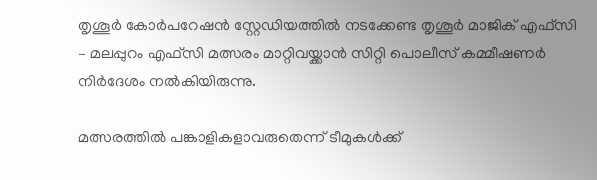തൃശൂര്‍ കോര്‍പറേഷന്‍ സ്റ്റേഡിയത്തില്‍ നടക്കേണ്ട തൃശൂര്‍ മാജിക് എഫ്‌സി – മലപ്പുറം എഫ്‌സി മത്സരം മാറ്റിവയ്ക്കാന്‍ സിറ്റി പൊലീസ് കമ്മീഷണര്‍ നിര്‍ദേശം നല്‍കിയിരുന്നു.

മത്സരത്തില്‍ പങ്കാളികളാവരുതെന്ന് ടീമുകള്‍ക്ക്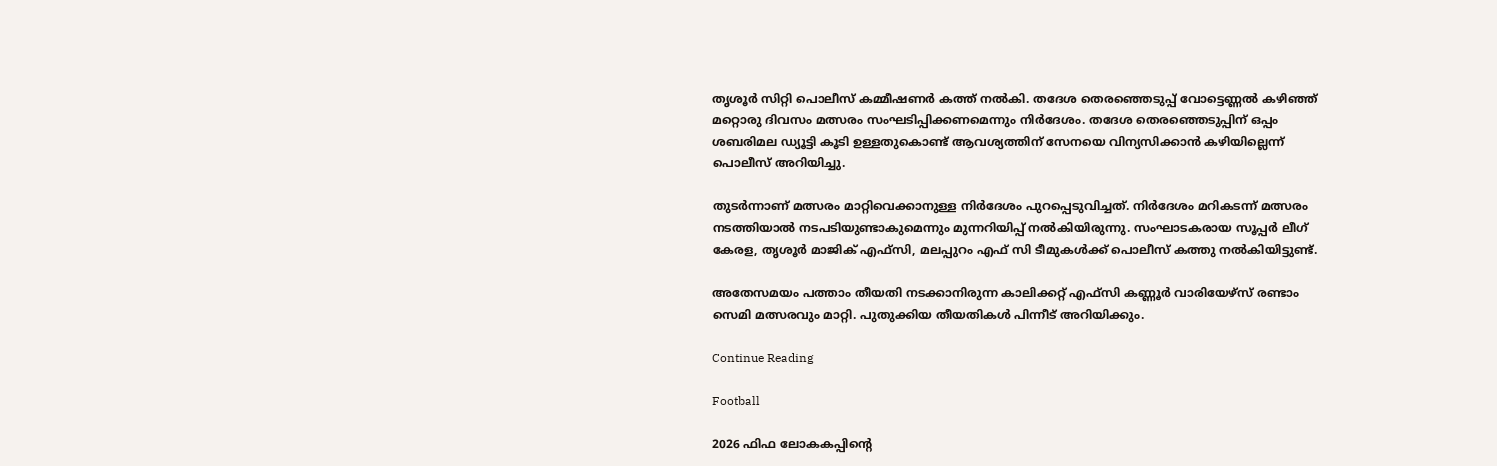തൃശൂര്‍ സിറ്റി പൊലീസ് കമ്മീഷണര്‍ കത്ത് നല്‍കി. തദേശ തെരഞ്ഞെടുപ്പ് വോട്ടെണ്ണല്‍ കഴിഞ്ഞ് മറ്റൊരു ദിവസം മത്സരം സംഘടിപ്പിക്കണമെന്നും നിര്‍ദേശം. തദേശ തെരഞ്ഞെടുപ്പിന് ഒപ്പം ശബരിമല ഡ്യൂട്ടി കൂടി ഉള്ളതുകൊണ്ട് ആവശ്യത്തിന് സേനയെ വിന്യസിക്കാന്‍ കഴിയില്ലെന്ന് പൊലീസ് അറിയിച്ചു.

തുടര്‍ന്നാണ് മത്സരം മാറ്റിവെക്കാനുള്ള നിര്‍ദേശം പുറപ്പെടുവിച്ചത്. നിര്‍ദേശം മറികടന്ന് മത്സരം നടത്തിയാല്‍ നടപടിയുണ്ടാകുമെന്നും മുന്നറിയിപ്പ് നല്‍കിയിരുന്നു. സംഘാടകരായ സൂപ്പര്‍ ലീഗ് കേരള, തൃശൂര്‍ മാജിക് എഫ്‌സി, മലപ്പുറം എഫ് സി ടീമുകള്‍ക്ക് പൊലീസ് കത്തു നല്‍കിയിട്ടുണ്ട്.

അതേസമയം പത്താം തീയതി നടക്കാനിരുന്ന കാലിക്കറ്റ് എഫ്സി കണ്ണൂര്‍ വാരിയേഴ്‌സ് രണ്ടാം സെമി മത്സരവും മാറ്റി. പുതുക്കിയ തീയതികള്‍ പിന്നീട് അറിയിക്കും.

Continue Reading

Football

2026 ഫിഫ ലോകകപ്പിന്റെ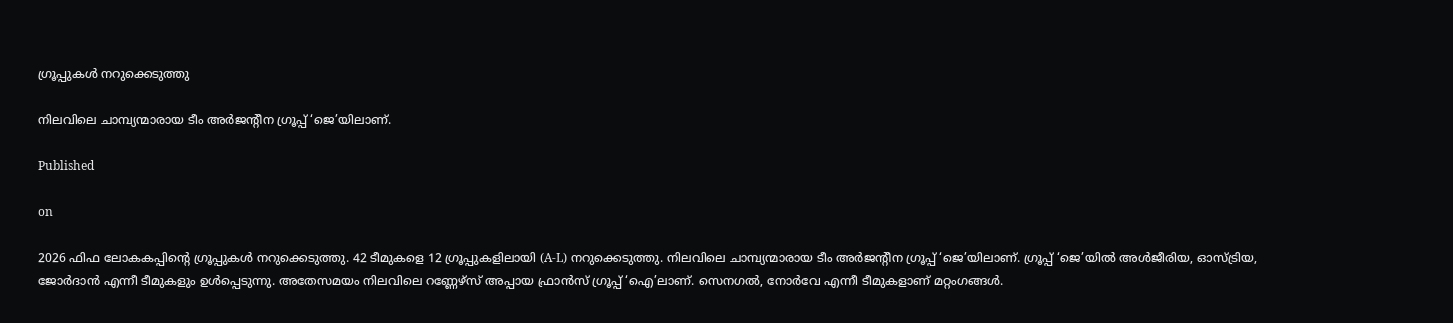ഗ്രൂപ്പുകള്‍ നറുക്കെടുത്തു

നിലവിലെ ചാമ്പ്യന്മാരായ ടീം അര്‍ജന്റീന ഗ്രൂപ്പ് ‘ജെ’യിലാണ്.

Published

on

2026 ഫിഫ ലോകകപ്പിന്റെ ഗ്രൂപ്പുകള്‍ നറുക്കെടുത്തു. 42 ടീമുകളെ 12 ഗ്രൂപ്പുകളിലായി (A-L) നറുക്കെടുത്തു. നിലവിലെ ചാമ്പ്യന്മാരായ ടീം അര്‍ജന്റീന ഗ്രൂപ്പ് ‘ജെ’യിലാണ്. ഗ്രൂപ്പ് ‘ജെ’യില്‍ അള്‍ജീരിയ, ഓസ്ട്രിയ, ജോര്‍ദാന്‍ എന്നീ ടീമുകളും ഉള്‍പ്പെടുന്നു. അതേസമയം നിലവിലെ റണ്ണേഴ്സ് അപ്പായ ഫ്രാന്‍സ് ഗ്രൂപ്പ് ‘ഐ’ലാണ്. സെനഗല്‍, നോര്‍വേ എന്നീ ടീമുകളാണ് മറ്റംഗങ്ങള്‍.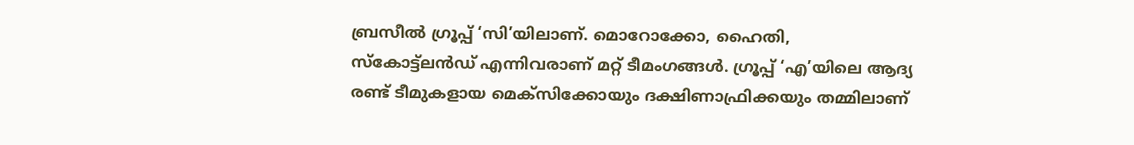ബ്രസീല്‍ ഗ്രൂപ്പ് ‘സി’യിലാണ്. മൊറോക്കോ, ഹൈതി, സ്‌കോട്ട്ലന്‍ഡ് എന്നിവരാണ് മറ്റ് ടീമംഗങ്ങള്‍. ഗ്രൂപ്പ് ‘എ’യിലെ ആദ്യ രണ്ട് ടീമുകളായ മെക്സിക്കോയും ദക്ഷിണാഫ്രിക്കയും തമ്മിലാണ്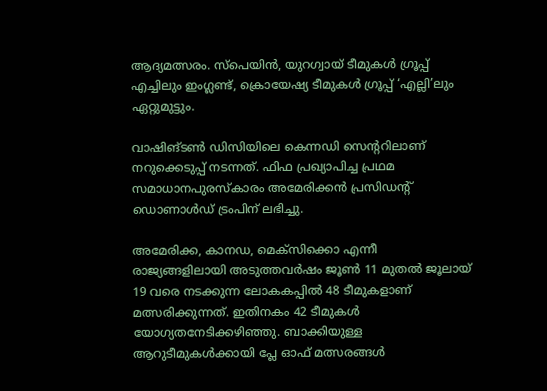ആദ്യമത്സരം. സ്പെയിന്‍, യുറഗ്വായ് ടീമുകള്‍ ഗ്രൂപ്പ് എച്ചിലും ഇംഗ്ലണ്ട്, ക്രൊയേഷ്യ ടീമുകള്‍ ഗ്രൂപ്പ് ‘എല്ലി’ലും ഏറ്റുമുട്ടും.

വാഷിങ്ടണ്‍ ഡിസിയിലെ കെന്നഡി സെന്ററിലാണ് നറുക്കെടുപ്പ് നടന്നത്. ഫിഫ പ്രഖ്യാപിച്ച പ്രഥമ സമാധാനപുരസ്‌കാരം അമേരിക്കന്‍ പ്രസിഡന്റ് ഡൊണാള്‍ഡ് ട്രംപിന് ലഭിച്ചു.

അമേരിക്ക, കാനഡ, മെക്സിക്കൊ എന്നീ രാജ്യങ്ങളിലായി അടുത്തവര്‍ഷം ജൂണ്‍ 11 മുതല്‍ ജൂലായ് 19 വരെ നടക്കുന്ന ലോകകപ്പില്‍ 48 ടീമുകളാണ് മത്സരിക്കുന്നത്. ഇതിനകം 42 ടീമുകള്‍ യോഗ്യതനേടിക്കഴിഞ്ഞു. ബാക്കിയുള്ള ആറുടീമുകള്‍ക്കായി പ്ലേ ഓഫ് മത്സരങ്ങള്‍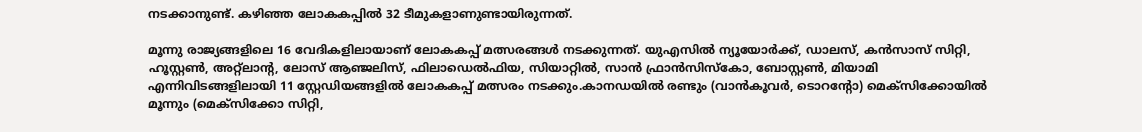നടക്കാനുണ്ട്. കഴിഞ്ഞ ലോകകപ്പില്‍ 32 ടീമുകളാണുണ്ടായിരുന്നത്.

മൂന്നു രാജ്യങ്ങളിലെ 16 വേദികളിലായാണ് ലോകകപ്പ് മത്സരങ്ങള്‍ നടക്കുന്നത്. യുഎസില്‍ ന്യൂയോര്‍ക്ക്, ഡാലസ്, കന്‍സാസ് സിറ്റി, ഹൂസ്റ്റണ്‍, അറ്റ്‌ലാന്റ, ലോസ് ആഞ്ജലിസ്, ഫിലാഡെല്‍ഫിയ, സിയാറ്റില്‍, സാന്‍ ഫ്രാന്‍സിസ്‌കോ, ബോസ്റ്റണ്‍, മിയാമി എന്നിവിടങ്ങളിലായി 11 സ്റ്റേഡിയങ്ങളില്‍ ലോകകപ്പ് മത്സരം നടക്കും.കാനഡയില്‍ രണ്ടും (വാന്‍കൂവര്‍, ടൊറന്റോ) മെക്സിക്കോയില്‍ മൂന്നും (മെക്സിക്കോ സിറ്റി,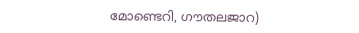മോണ്ടെറി, ഗൗതലജാറ)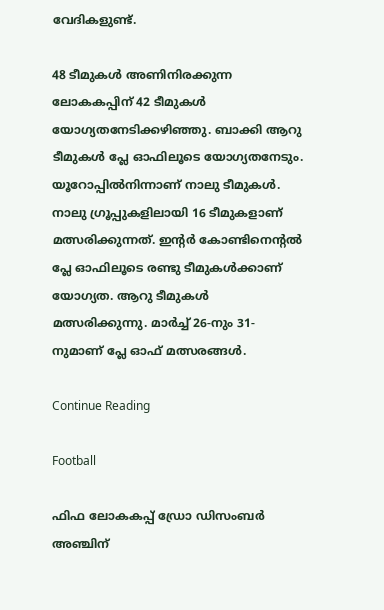വേദികളുണ്ട്.

48 ടീമുകള്‍ അണിനിരക്കുന്ന ലോകകപ്പിന് 42 ടീമുകള്‍ യോഗ്യതനേടിക്കഴിഞ്ഞു. ബാക്കി ആറു ടീമുകള്‍ പ്ലേ ഓഫിലൂടെ യോഗ്യതനേടും. യൂറോപ്പില്‍നിന്നാണ് നാലു ടീമുകള്‍. നാലു ഗ്രൂപ്പുകളിലായി 16 ടീമുകളാണ് മത്സരിക്കുന്നത്. ഇന്റര്‍ കോണ്ടിനെന്റല്‍ പ്ലേ ഓഫിലൂടെ രണ്ടു ടീമുകള്‍ക്കാണ് യോഗ്യത. ആറു ടീമുകള്‍ മത്സരിക്കുന്നു. മാര്‍ച്ച് 26-നും 31-നുമാണ് പ്ലേ ഓഫ് മത്സരങ്ങള്‍.

Continue Reading

Football

ഫിഫ ലോകകപ്പ് ഡ്രോ ഡിസംബര്‍ അഞ്ചിന്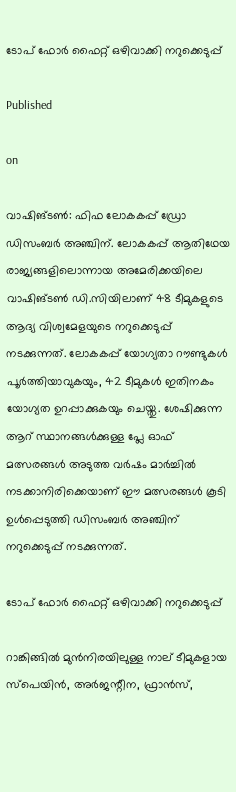ടോപ് ഫോര്‍ ഫൈറ്റ് ഒഴിവാക്കി നറുക്കെടുപ്പ്

Published

on

വാഷിങ്ടണ്‍: ഫിഫ ലോകകപ്പ് ഡ്രോ ഡിസംബര്‍ അഞ്ചിന്. ലോകകപ്പ് ആതിഥേയ രാജ്യങ്ങളിലൊന്നായ അമേരിക്കയിലെ വാഷിങ്ടണ്‍ ഡി.സിയിലാണ് 48 ടീമുകളുടെ ആദ്യ വിശ്വമേളയുടെ നറുക്കെടുപ്പ് നടക്കുന്നത്. ലോകകപ്പ് യോഗ്യതാ റൗണ്ടുകള്‍ പൂര്‍ത്തിയാവുകയും, 42 ടീമുകള്‍ ഇതിനകം യോഗ്യത ഉറപ്പാക്കുകയും ചെയ്തു. ശേഷിക്കുന്ന ആറ് സ്ഥാനങ്ങള്‍ക്കുള്ള പ്ലേ ഓഫ് മത്സരങ്ങള്‍ അടുത്ത വര്‍ഷം മാര്‍ച്ചില്‍ നടക്കാനിരിക്കെയാണ് ഈ മത്സരങ്ങള്‍ കൂടി ഉള്‍പ്പെടുത്തി ഡിസംബര്‍ അഞ്ചിന് നറുക്കെടുപ്പ് നടക്കുന്നത്.

ടോപ് ഫോര്‍ ഫൈറ്റ് ഒഴിവാക്കി നറുക്കെടുപ്പ്

റാങ്കിങ്ങില്‍ മുന്‍നിരയിലുള്ള നാല് ടീമുകളായ സ്‌പെയിന്‍, അര്‍ജന്റീന, ഫ്രാന്‍സ്,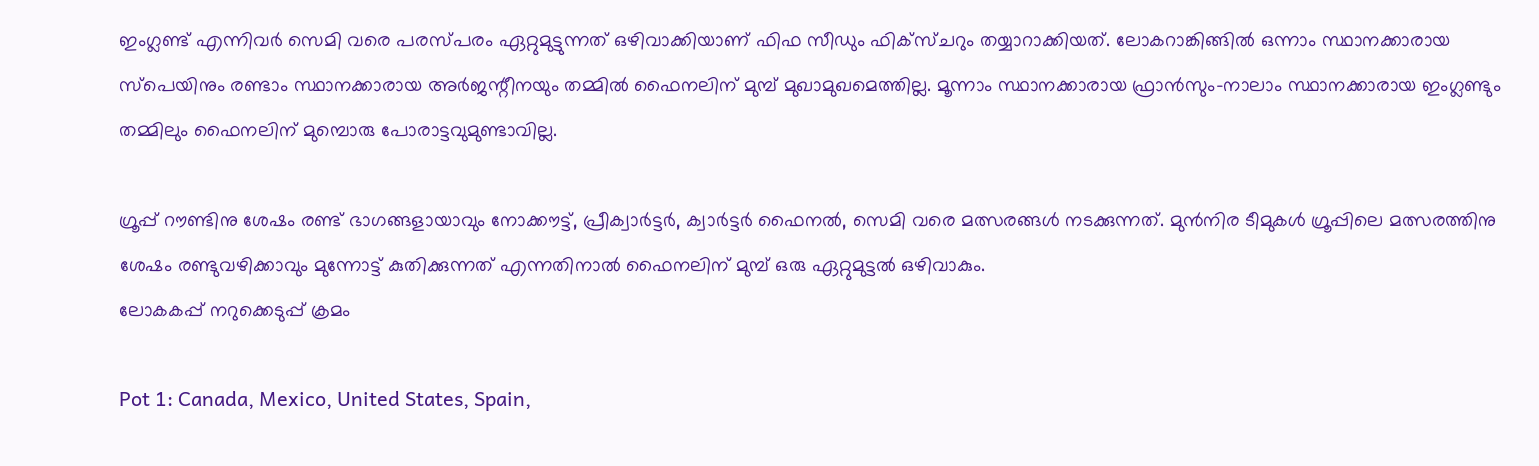ഇംഗ്ലണ്ട് എന്നിവര്‍ സെമി വരെ പരസ്പരം ഏറ്റുമുട്ടുന്നത് ഒഴിവാക്കിയാണ് ഫിഫ സീഡും ഫിക്‌സ്ചറും തയ്യാറാക്കിയത്. ലോകറാങ്കിങ്ങില്‍ ഒന്നാം സ്ഥാനക്കാരായ സ്‌പെയിനും രണ്ടാം സ്ഥാനക്കാരായ അര്‍ജന്റീനയും തമ്മില്‍ ഫൈനലിന് മുമ്പ് മുഖാമുഖമെത്തില്ല. മൂന്നാം സ്ഥാനക്കാരായ ഫ്രാന്‍സും-നാലാം സ്ഥാനക്കാരായ ഇംഗ്ലണ്ടും തമ്മിലും ഫൈനലിന് മുമ്പൊരു പോരാട്ടവുമുണ്ടാവില്ല.

ഗ്രൂപ്പ് റൗണ്ടിനു ശേഷം രണ്ട് ഭാഗങ്ങളായാവും നോക്കൗട്ട്, പ്രീക്വാര്‍ട്ടര്‍, ക്വാര്‍ട്ടര്‍ ഫൈനല്‍, സെമി വരെ മത്സരങ്ങള്‍ നടക്കുന്നത്. മുന്‍നിര ടീമുകള്‍ ഗ്രൂപ്പിലെ മത്സരത്തിനു ശേഷം രണ്ടുവഴിക്കാവും മുന്നോട്ട് കുതിക്കുന്നത് എന്നതിനാല്‍ ഫൈനലിന് മുമ്പ് ഒരു ഏറ്റുമുട്ടല്‍ ഒഴിവാകും.
ലോകകപ്പ് നറുക്കെടുപ്പ് ക്രമം

Pot 1: Canada, Mexico, United States, Spain,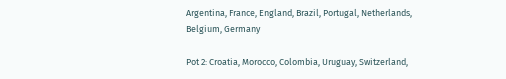Argentina, France, England, Brazil, Portugal, Netherlands, Belgium, Germany

Pot 2: Croatia, Morocco, Colombia, Uruguay, Switzerland,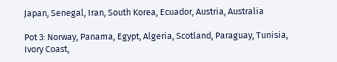Japan, Senegal, Iran, South Korea, Ecuador, Austria, Australia

Pot 3: Norway, Panama, Egypt, Algeria, Scotland, Paraguay, Tunisia, Ivory Coast,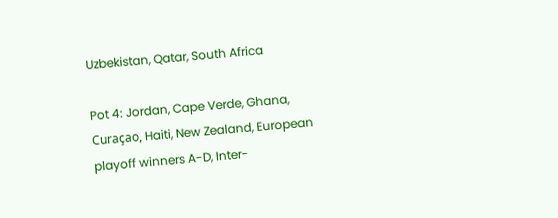Uzbekistan, Qatar, South Africa

Pot 4: Jordan, Cape Verde, Ghana, Curaçao, Haiti, New Zealand, European playoff winners A-D, Inter-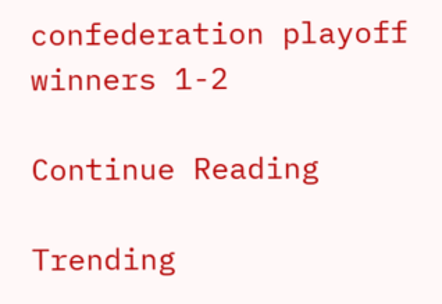confederation playoff winners 1-2

Continue Reading

Trending